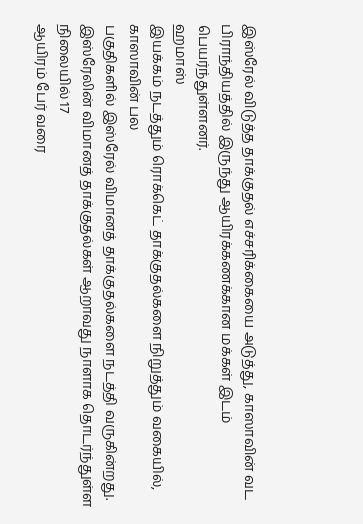இஸ்ரேல் விடுத்த தாக்குதல் எச்சரிக்கையை அடுத்து, காஸாவின் வட பிராந்தியத்தில் இருந்து ஆயிரக்கணக்கான மக்கள் இடம் பெயர்ந்துள்ளனர்.
ஹமாஸ்
இயக்கம் நடத்தும் ரொக்கெட் தாக்குதல்களை நிறுத்தும் வகையில், காஸாவின் பல
பகுதிகளில் இஸ்ரேல் விமானத் தாக்குதல்களை நடத்தி வருகின்றது.
இஸ்ரேலின் விமானத் தாக்குதல்கள் ஆறாவது நாளாக தொடர்ந்துள்ள நிலையில் 17
ஆயிரம் பேர் வரை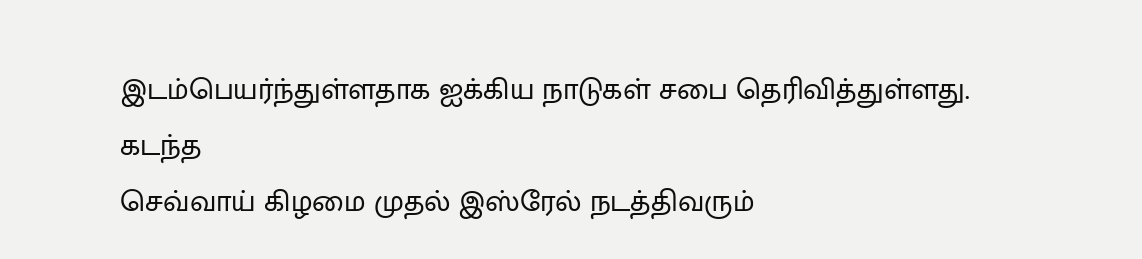இடம்பெயர்ந்துள்ளதாக ஐக்கிய நாடுகள் சபை தெரிவித்துள்ளது.
கடந்த
செவ்வாய் கிழமை முதல் இஸ்ரேல் நடத்திவரும்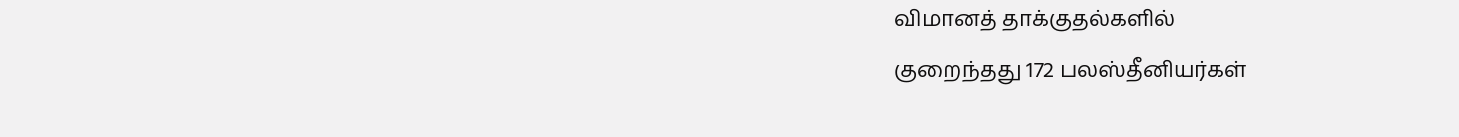விமானத் தாக்குதல்களில்
குறைந்தது 172 பலஸ்தீனியர்கள்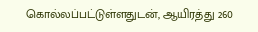கொல்லப்பட்டுள்ளதுடன், ஆயிரத்து 260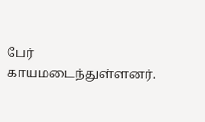பேர்
காயமடைந்துள்ளனர்.